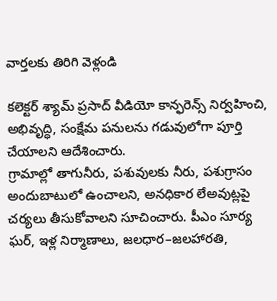వార్తలకు తిరిగి వెళ్లండి

కలెక్టర్ శ్యామ్ ప్రసాద్ వీడియో కాన్ఫరెన్స్ నిర్వహించి, అభివృద్ధి, సంక్షేమ పనులను గడువులోగా పూర్తి చేయాలని ఆదేశించారు.
గ్రామాల్లో తాగునీరు, పశువులకు నీరు, పశుగ్రాసం అందుబాటులో ఉంచాలని, అనధికార లేఅవుట్లపై చర్యలు తీసుకోవాలని సూచించారు. పీఎం సూర్య ఘర్, ఇళ్ల నిర్మాణాలు, జలధార–జలహారతి,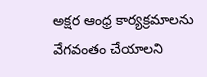అక్షర ఆంధ్ర కార్యక్రమాలను వేగవంతం చేయాలని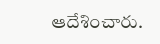ఆదేశించారు.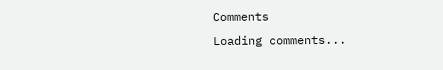Comments
Loading comments...